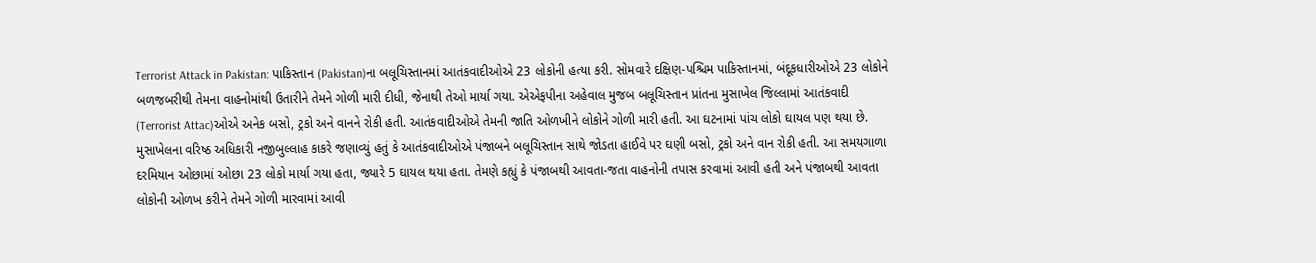Terrorist Attack in Pakistan: પાકિસ્તાન (Pakistan)ના બલૂચિસ્તાનમાં આતંકવાદીઓએ 23 લોકોની હત્યા કરી. સોમવારે દક્ષિણ-પશ્ચિમ પાકિસ્તાનમાં, બંદૂકધારીઓએ 23 લોકોને બળજબરીથી તેમના વાહનોમાંથી ઉતારીને તેમને ગોળી મારી દીધી, જેનાથી તેઓ માર્યા ગયા. એએફપીના અહેવાલ મુજબ બલૂચિસ્તાન પ્રાંતના મુસાખેલ જિલ્લામાં આતંકવાદી (Terrorist Attac)ઓએ અનેક બસો, ટ્રકો અને વાનને રોકી હતી. આતંકવાદીઓએ તેમની જાતિ ઓળખીને લોકોને ગોળી મારી હતી. આ ઘટનામાં પાંચ લોકો ઘાયલ પણ થયા છે. મુસાખેલના વરિષ્ઠ અધિકારી નજીબુલ્લાહ કાકરે જણાવ્યું હતું કે આતંકવાદીઓએ પંજાબને બલૂચિસ્તાન સાથે જોડતા હાઈવે પર ઘણી બસો, ટ્રકો અને વાન રોકી હતી. આ સમયગાળા દરમિયાન ઓછામાં ઓછા 23 લોકો માર્યા ગયા હતા, જ્યારે 5 ઘાયલ થયા હતા. તેમણે કહ્યું કે પંજાબથી આવતા-જતા વાહનોની તપાસ કરવામાં આવી હતી અને પંજાબથી આવતા લોકોની ઓળખ કરીને તેમને ગોળી મારવામાં આવી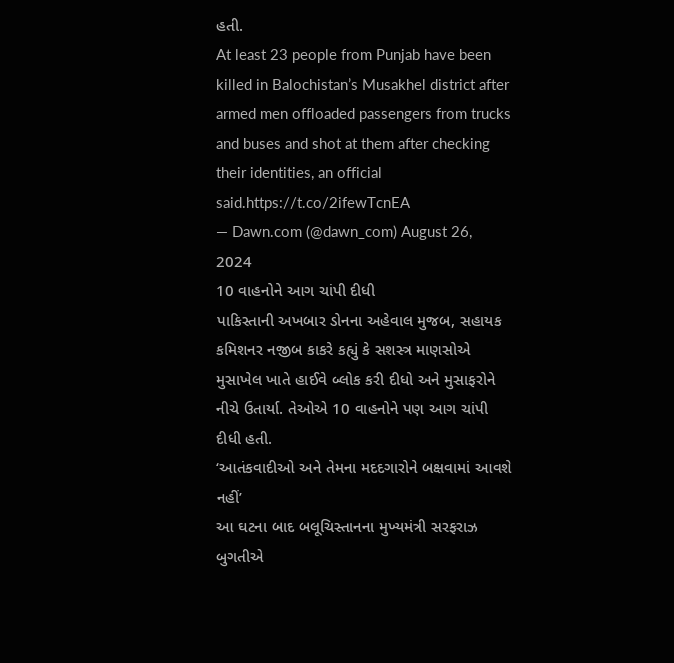હતી.
At least 23 people from Punjab have been killed in Balochistan’s Musakhel district after armed men offloaded passengers from trucks and buses and shot at them after checking their identities, an official said.https://t.co/2ifewTcnEA
— Dawn.com (@dawn_com) August 26, 2024
10 વાહનોને આગ ચાંપી દીધી
પાકિસ્તાની અખબાર ડોનના અહેવાલ મુજબ, સહાયક કમિશનર નજીબ કાકરે કહ્યું કે સશસ્ત્ર માણસોએ મુસાખેલ ખાતે હાઈવે બ્લોક કરી દીધો અને મુસાફરોને નીચે ઉતાર્યા. તેઓએ 10 વાહનોને પણ આગ ચાંપી દીધી હતી.
‘આતંકવાદીઓ અને તેમના મદદગારોને બક્ષવામાં આવશે નહીં’
આ ઘટના બાદ બલૂચિસ્તાનના મુખ્યમંત્રી સરફરાઝ બુગતીએ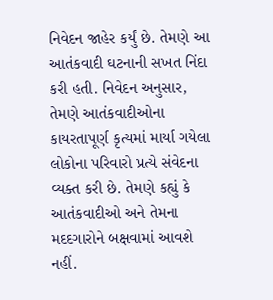નિવેદન જાહેર કર્યું છે. તેમણે આ આતંકવાદી ઘટનાની સખત નિંદા કરી હતી. નિવેદન અનુસાર, તેમણે આતંકવાદીઓના કાયરતાપૂર્ણ કૃત્યમાં માર્યા ગયેલા લોકોના પરિવારો પ્રત્યે સંવેદના વ્યક્ત કરી છે. તેમણે કહ્યું કે આતંકવાદીઓ અને તેમના મદદગારોને બક્ષવામાં આવશે નહીં.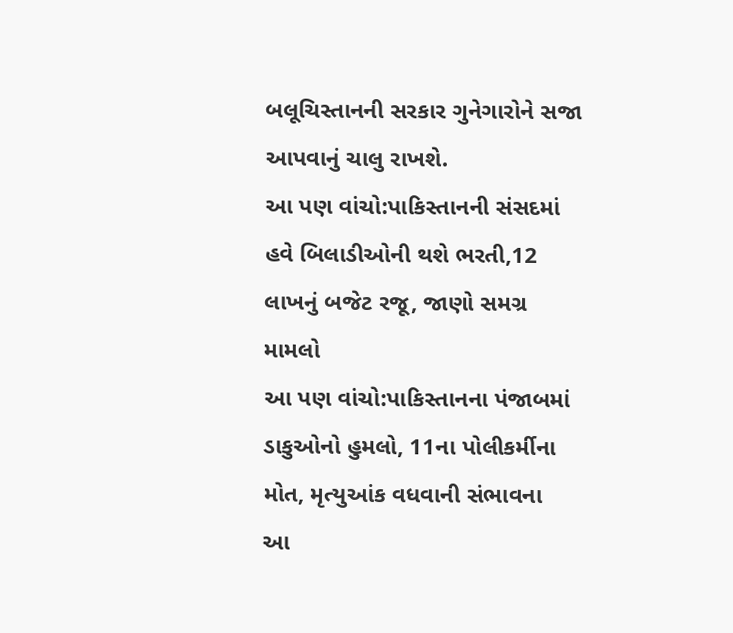બલૂચિસ્તાનની સરકાર ગુનેગારોને સજા આપવાનું ચાલુ રાખશે.
આ પણ વાંચો:પાકિસ્તાનની સંસદમાં હવે બિલાડીઓની થશે ભરતી,12 લાખનું બજેટ રજૂ, જાણો સમગ્ર મામલો
આ પણ વાંચો:પાકિસ્તાનના પંજાબમાં ડાકુઓનો હુમલો, 11ના પોલીકર્મીના મોત, મૃત્યુઆંક વધવાની સંભાવના
આ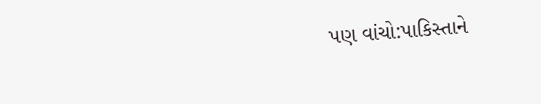પણ વાંચો:પાકિસ્તાને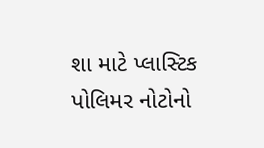શા માટે પ્લાસ્ટિક પોલિમર નોટોનો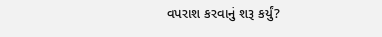વપરાશ કરવાનું શરૂ કર્યું?